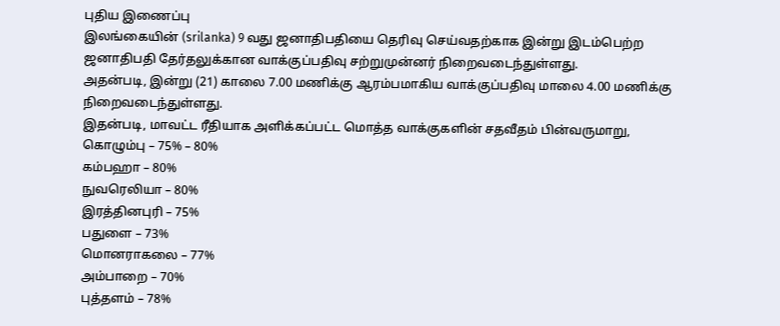புதிய இணைப்பு
இலங்கையின் (srilanka) 9 வது ஜனாதிபதியை தெரிவு செய்வதற்காக இன்று இடம்பெற்ற ஜனாதிபதி தேர்தலுக்கான வாக்குப்பதிவு சற்றுமுன்னர் நிறைவடைந்துள்ளது.
அதன்படி, இன்று (21) காலை 7.00 மணிக்கு ஆரம்பமாகிய வாக்குப்பதிவு மாலை 4.00 மணிக்கு நிறைவடைந்துள்ளது.
இதன்படி, மாவட்ட ரீதியாக அளிக்கப்பட்ட மொத்த வாக்குகளின் சதவீதம் பின்வருமாறு,
கொழும்பு – 75% – 80%
கம்பஹா – 80%
நுவரெலியா – 80%
இரத்தினபுரி – 75%
பதுளை – 73%
மொனராகலை – 77%
அம்பாறை – 70%
புத்தளம் – 78%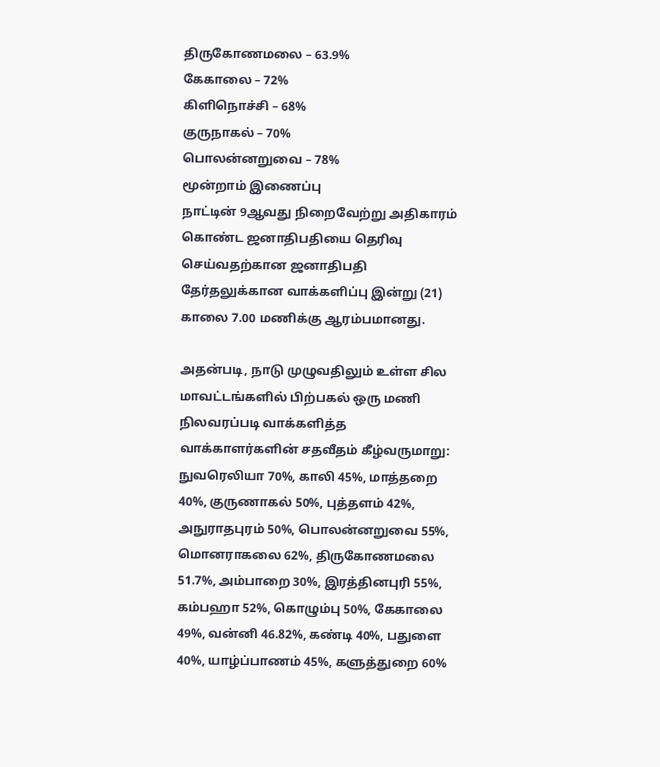திருகோணமலை – 63.9%
கேகாலை – 72%
கிளிநொச்சி – 68%
குருநாகல் – 70%
பொலன்னறுவை – 78%
மூன்றாம் இணைப்பு
நாட்டின் 9ஆவது நிறைவேற்று அதிகாரம் கொண்ட ஜனாதிபதியை தெரிவு செய்வதற்கான ஜனாதிபதி தேர்தலுக்கான வாக்களிப்பு இன்று (21) காலை 7.00 மணிக்கு ஆரம்பமானது.

அதன்படி, நாடு முழுவதிலும் உள்ள சில மாவட்டங்களில் பிற்பகல் ஒரு மணி நிலவரப்படி வாக்களித்த வாக்காளர்களின் சதவீதம் கீழ்வருமாறு:
நுவரெலியா 70%, காலி 45%, மாத்தறை 40%, குருணாகல் 50%, புத்தளம் 42%, அநுராதபுரம் 50%, பொலன்னறுவை 55%, மொனராகலை 62%, திருகோணமலை 51.7%, அம்பாறை 30%, இரத்தினபுரி 55%, கம்பஹா 52%, கொழும்பு 50%, கேகாலை 49%, வன்னி 46.82%, கண்டி 40%, பதுளை 40%, யாழ்ப்பாணம் 45%, களுத்துறை 60%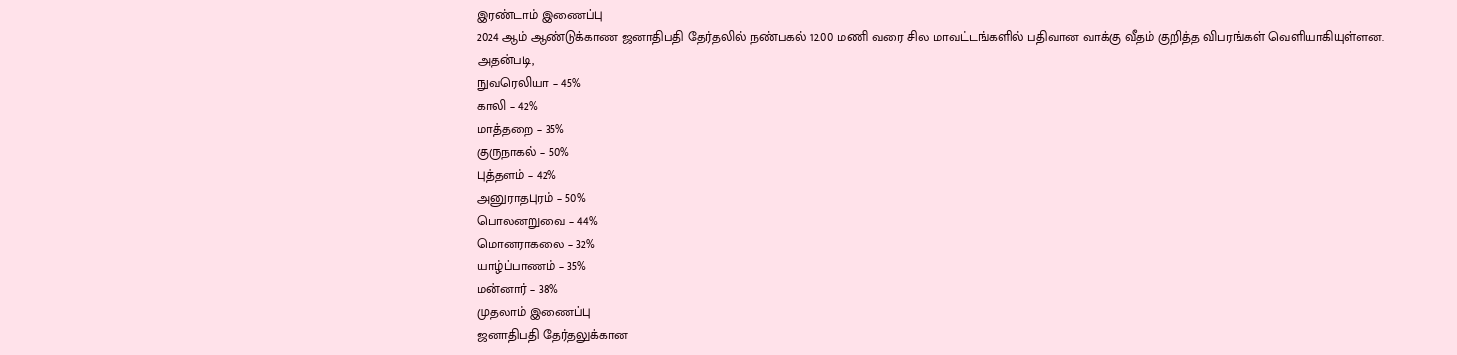இரண்டாம் இணைப்பு
2024 ஆம் ஆண்டுக்காண ஜனாதிபதி தேர்தலில் நண்பகல் 12.00 மணி வரை சில மாவட்டங்களில் பதிவான வாக்கு வீதம் குறித்த விபரங்கள் வெளியாகியுள்ளன.
அதன்படி,
நுவரெலியா – 45%
காலி – 42%
மாத்தறை – 35%
குருநாகல் – 50%
புத்தளம் – 42%
அனுராதபுரம் – 50%
பொலனறுவை – 44%
மொனராகலை – 32%
யாழ்ப்பாணம் – 35%
மன்னார் – 38%
முதலாம் இணைப்பு
ஜனாதிபதி தேர்தலுக்கான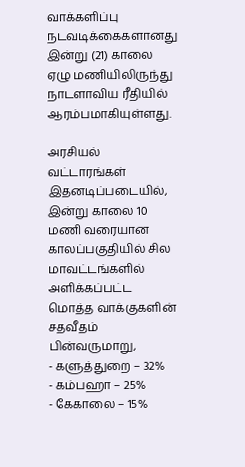வாக்களிப்பு நடவடிக்கைகளானது இன்று (21) காலை ஏழு மணியிலிருந்து நாடளாவிய ரீதியில் ஆரம்பமாகியுள்ளது.

அரசியல் வட்டாரங்கள்
இதனடிப்படையில், இன்று காலை 10 மணி வரையான காலப்பகுதியில் சில மாவட்டங்களில் அளிக்கப்பட்ட மொத்த வாக்குகளின் சதவீதம் பின்வருமாறு,
- களுத்துறை – 32%
- கம்பஹா – 25%
- கேகாலை – 15%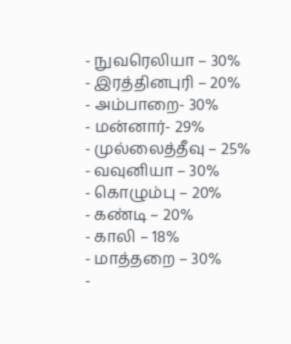- நுவரெலியா – 30%
- இரத்தினபுரி – 20%
- அம்பாறை- 30%
- மன்னார்- 29%
- முல்லைத்தீவு – 25%
- வவுனியா – 30%
- கொழும்பு – 20%
- கண்டி – 20%
- காலி – 18%
- மாத்தறை – 30%
-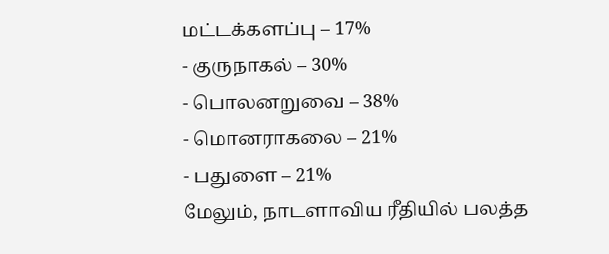மட்டக்களப்பு – 17%
- குருநாகல் – 30%
- பொலனறுவை – 38%
- மொனராகலை – 21%
- பதுளை – 21%
மேலும், நாடளாவிய ரீதியில் பலத்த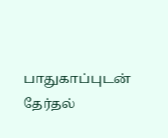பாதுகாப்புடன் தேர்தல்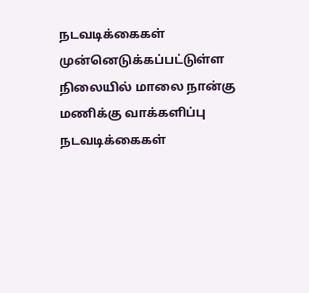நடவடிக்கைகள் முன்னெடுக்கப்பட்டுள்ள நிலையில் மாலை நான்கு மணிக்கு வாக்களிப்பு நடவடிக்கைகள்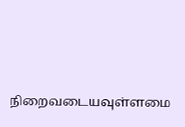நிறைவடையவுள்ளமை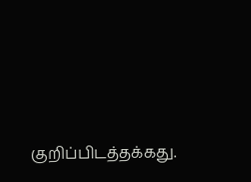குறிப்பிடத்தக்கது.